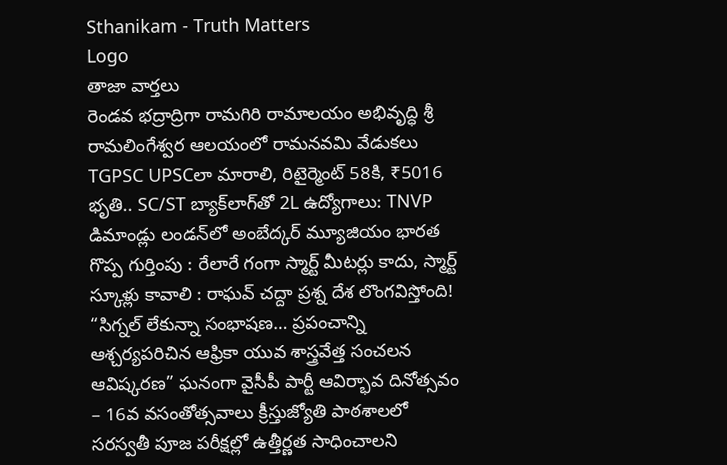Sthanikam - Truth Matters
Logo
తాజా వార్తలు
రెండవ భద్రాద్రిగా రామగిరి రామాలయం అభివృద్ధి శ్రీ రామలింగేశ్వర ఆలయంలో రామనవమి వేడుకలు TGPSC UPSCలా మారాలి, రిటైర్మెంట్ 58కి, ₹5016 భృతి.. SC/ST బ్యాక్‌లాగ్‌తో 2L ఉద్యోగాలు: TNVP డిమాండ్లు లండన్‌లో అంబేద్కర్ మ్యూజియం భారత గొప్ప గుర్తింపు : రేలారే గంగా స్మార్ట్ మీటర్లు కాదు, స్మార్ట్ స్కూళ్లు కావాలి : రాఘవ్ చద్దా ప్రశ్న దేశ లొంగవిస్తోంది! “సిగ్నల్ లేకున్నా సంభాషణ… ప్రపంచాన్ని ఆశ్చర్యపరిచిన ఆఫ్రికా యువ శాస్త్రవేత్త సంచలన ఆవిష్కరణ” ఘనంగా వైసీపీ పార్టీ ఆవిర్భావ దినోత్సవం – 16వ వసంతోత్సవాలు క్రీస్తుజ్యోతి పాఠశాలలో సరస్వతీ పూజ పరీక్షల్లో ఉత్తీర్ణత సాధించాలని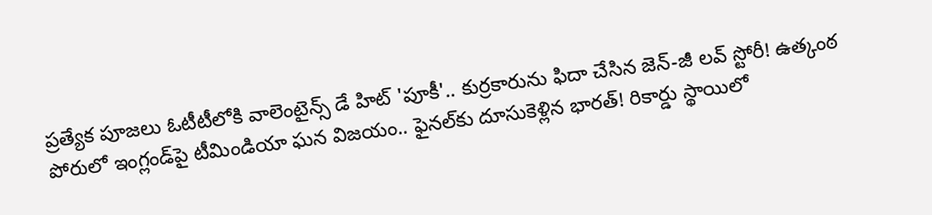ప్రత్యేక పూజలు ఓటీటీలోకి వాలెంటైన్స్ డే హిట్ 'పూకీ'.. కుర్రకారును ఫిదా చేసిన జెన్-జీ లవ్ స్టోరీ! ఉత్కంఠ పోరులో ఇంగ్లండ్‌పై టీమిండియా ఘన విజయం.. ఫైనల్‌కు దూసుకెళ్లిన భారత్! రికార్డు స్థాయిలో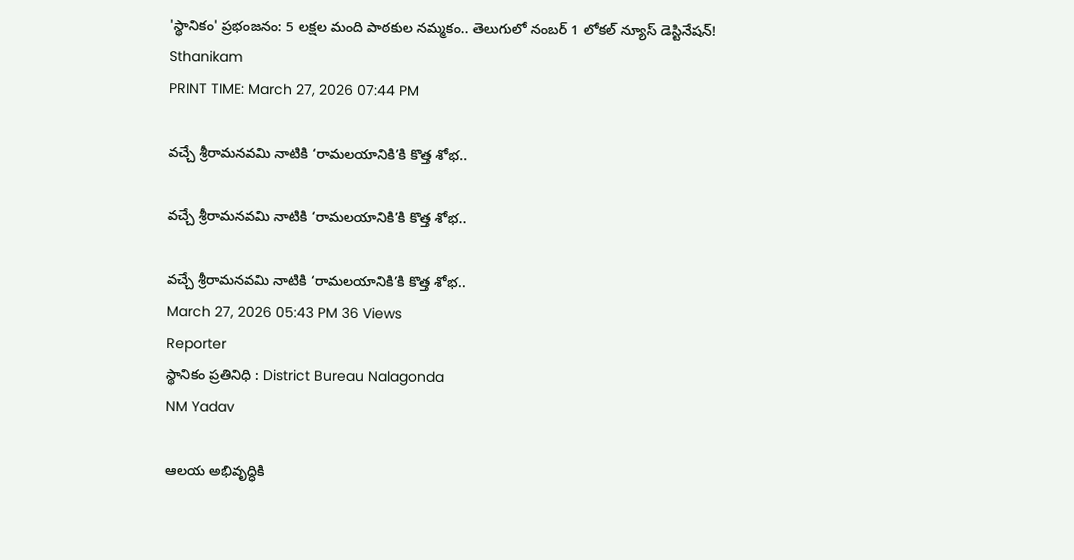'స్థానికం' ప్రభంజనం: 5 లక్షల మంది పాఠకుల నమ్మకం.. తెలుగులో నంబర్ 1 లోకల్ న్యూస్ డెస్టినేషన్!
Sthanikam
PRINT TIME: March 27, 2026 07:44 PM

వచ్చే శ్రీరామనవమి నాటికి ‘రామలయానికి’కి కొత్త శోభ..

వచ్చే శ్రీరామనవమి నాటికి ‘రామలయానికి’కి కొత్త శోభ..

వచ్చే శ్రీరామనవమి నాటికి ‘రామలయానికి’కి కొత్త శోభ..
March 27, 2026 05:43 PM 36 Views
Reporter
స్థానికం ప్రతినిధి : District Bureau Nalagonda
NM Yadav

ఆలయ అభివృద్ధికి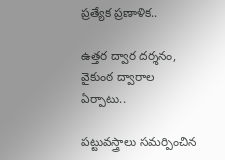ప్రత్యేక ప్రణాళిక..

ఉత్తర ద్వార దర్శనం, వైకుంఠ ద్వారాల ఏర్పాటు..

పట్టువస్త్రాలు సమర్పించిన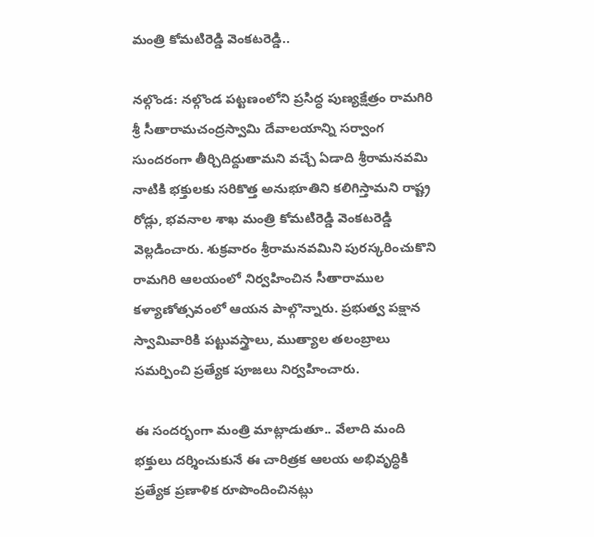మంత్రి కోమటిరెడ్డి వెంకటరెడ్డి..

నల్గొండ: నల్గొండ పట్టణంలోని ప్రసిద్ధ పుణ్యక్షేత్రం రామగిరి శ్రీ సీతారామచంద్రస్వామి దేవాలయాన్ని సర్వాంగ సుందరంగా తీర్చిదిద్దుతామని వచ్చే ఏడాది శ్రీరామనవమి నాటికి భక్తులకు సరికొత్త అనుభూతిని కలిగిస్తామని రాష్ట్ర రోడ్లు, భవనాల శాఖ మంత్రి కోమటిరెడ్డి వెంకటరెడ్డి వెల్లడించారు. శుక్రవారం శ్రీరామనవమిని పురస్కరించుకొని రామగిరి ఆలయంలో నిర్వహించిన సీతారాముల కళ్యాణోత్సవంలో ఆయన పాల్గొన్నారు. ప్రభుత్వ పక్షాన స్వామివారికి పట్టువస్త్రాలు, ముత్యాల తలంబ్రాలు సమర్పించి ప్రత్యేక పూజలు నిర్వహించారు.

ఈ సందర్భంగా మంత్రి మాట్లాడుతూ.. వేలాది మంది భక్తులు దర్శించుకునే ఈ చారిత్రక ఆలయ అభివృద్ధికి ప్రత్యేక ప్రణాళిక రూపొందించినట్లు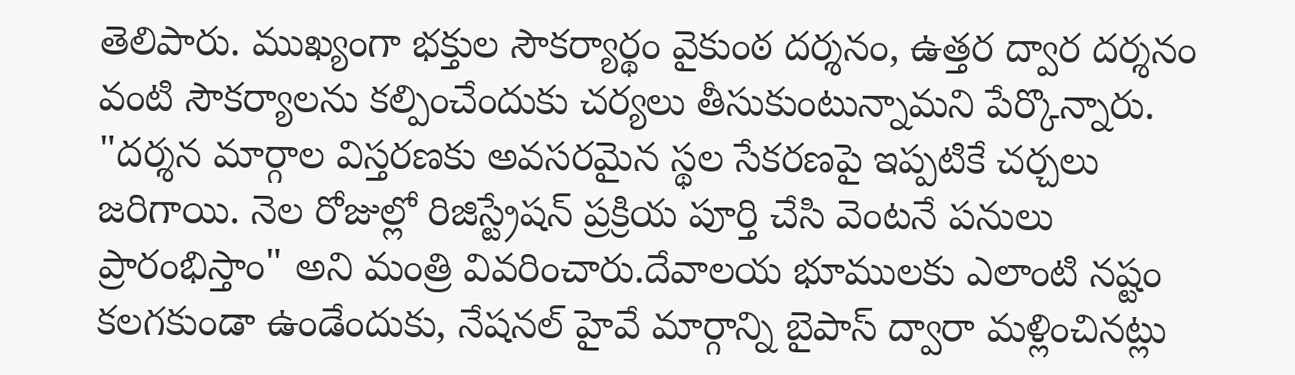తెలిపారు. ముఖ్యంగా భక్తుల సౌకర్యార్థం వైకుంఠ దర్శనం, ఉత్తర ద్వార దర్శనం వంటి సౌకర్యాలను కల్పించేందుకు చర్యలు తీసుకుంటున్నామని పేర్కొన్నారు. "దర్శన మార్గాల విస్తరణకు అవసరమైన స్థల సేకరణపై ఇప్పటికే చర్చలు జరిగాయి. నెల రోజుల్లో రిజిస్ట్రేషన్ ప్రక్రియ పూర్తి చేసి వెంటనే పనులు ప్రారంభిస్తాం" అని మంత్రి వివరించారు.దేవాలయ భూములకు ఎలాంటి నష్టం కలగకుండా ఉండేందుకు, నేషనల్ హైవే మార్గాన్ని బైపాస్ ద్వారా మళ్లించినట్లు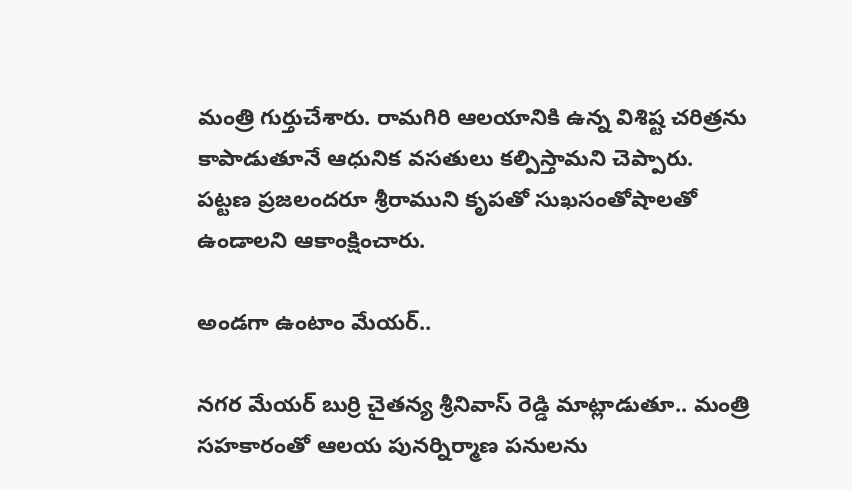మంత్రి గుర్తుచేశారు. రామగిరి ఆలయానికి ఉన్న విశిష్ట చరిత్రను కాపాడుతూనే ఆధునిక వసతులు కల్పిస్తామని చెప్పారు. పట్టణ ప్రజలందరూ శ్రీరాముని కృపతో సుఖసంతోషాలతో ఉండాలని ఆకాంక్షించారు.

అండగా ఉంటాం మేయర్..

నగర మేయర్ బుర్రి చైతన్య శ్రీనివాస్ రెడ్డి మాట్లాడుతూ.. మంత్రి సహకారంతో ఆలయ పునర్నిర్మాణ పనులను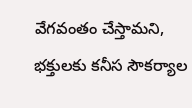వేగవంతం చేస్తామని, భక్తులకు కనీస సౌకర్యాల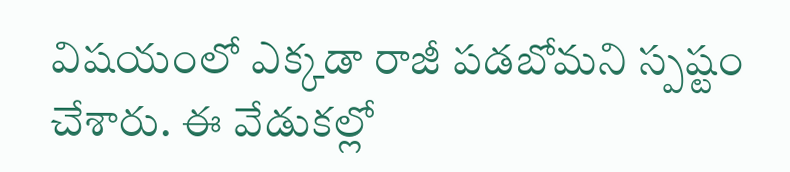విషయంలో ఎక్కడా రాజీ పడబోమని స్పష్టం చేశారు. ఈ వేడుకల్లో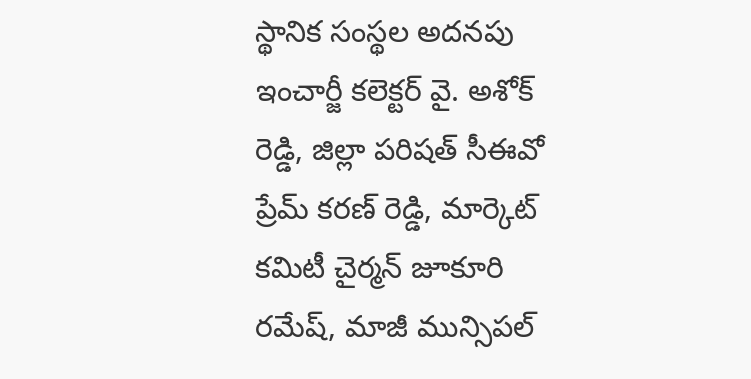స్థానిక సంస్థల అదనపు ఇంచార్జీ కలెక్టర్ వై. అశోక్ రెడ్డి, జిల్లా పరిషత్ సీఈవో ప్రేమ్ కరణ్ రెడ్డి, మార్కెట్ కమిటీ చైర్మన్ జూకూరి రమేష్, మాజీ మున్సిపల్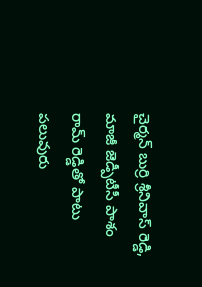చైర్మన్ బుర్రి శ్రీనివాస్ రెడ్డి, మాజీ జెడ్పీటీసీ పాశం రామ్ రెడ్డితో పాటు పలువురు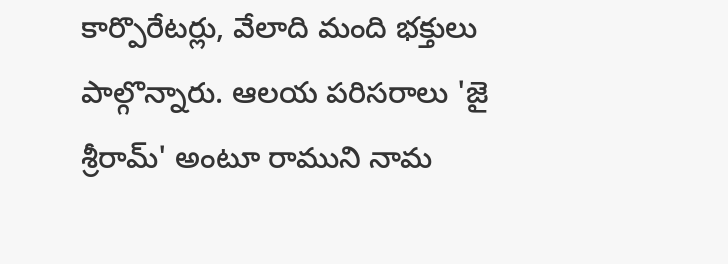కార్పొరేటర్లు, వేలాది మంది భక్తులు పాల్గొన్నారు. ఆలయ పరిసరాలు 'జై శ్రీరామ్' అంటూ రాముని నామ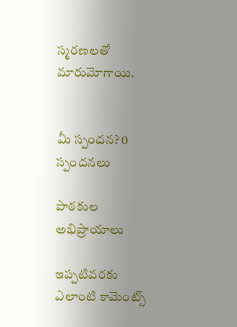స్మరణలతో మారుమోగాయి.


మీ స్పందన? 0 స్పందనలు

పాఠకుల అభిప్రాయాలు

ఇప్పటివరకు ఎలాంటి కామెంట్స్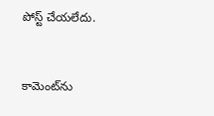పోస్ట్ చేయలేదు.


కామెంట్‌ను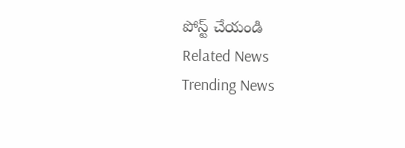పోస్ట్ చేయండి
Related News
Trending News